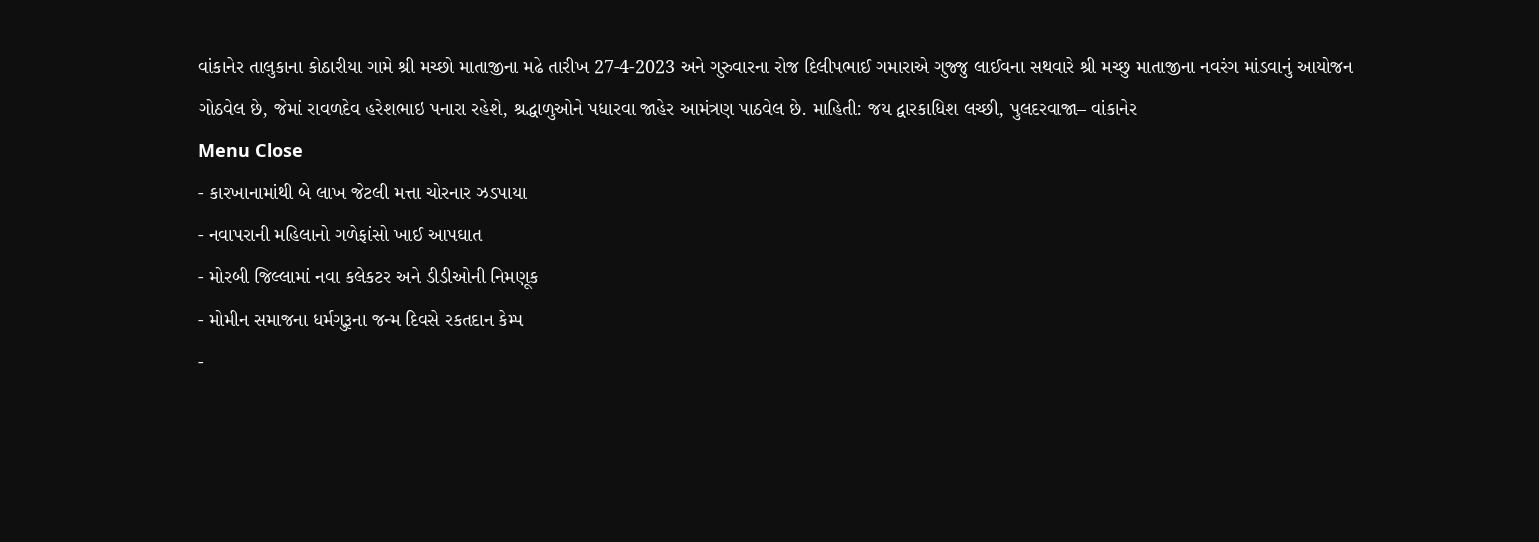વાંકાનેર તાલુકાના કોઠારીયા ગામે શ્રી મચ્છો માતાજીના મઢે તારીખ 27-4-2023 અને ગુરુવારના રોજ દિલીપભાઈ ગમારાએ ગુજ્જુ લાઈવના સથવારે શ્રી મચ્છુ માતાજીના નવરંગ માંડવાનું આયોજન ગોઠવેલ છે, જેમાં રાવળદેવ હરેશભાઇ પનારા રહેશે, શ્રદ્ધાળુઓને પધારવા જાહેર આમંત્રણ પાઠવેલ છે. માહિતી: જય દ્વારકાધિશ લચ્છી, પુલદરવાજા– વાંકાનેર
Menu Close
- કારખાનામાંથી બે લાખ જેટલી મત્તા ચોરનાર ઝડપાયા
- નવાપરાની મહિલાનો ગળેફાંસો ખાઈ આપઘાત
- મોરબી જિલ્લામાં નવા કલેકટર અને ડીડીઓની નિમણૂક
- મોમીન સમાજના ધર્મગુરૂના જન્મ દિવસે રકતદાન કેમ્પ
-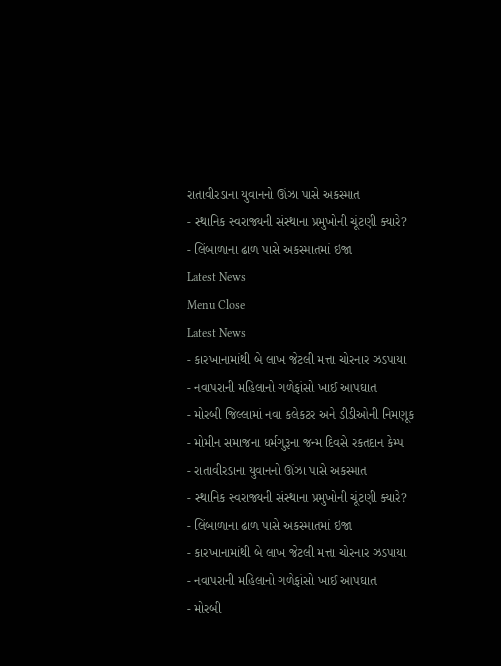રાતાવીરડાના યુવાનનો ઊંઝા પાસે અકસ્માત
- સ્થાનિક સ્વરાજ્યની સંસ્થાના પ્રમુખોની ચૂંટણી ક્યારે?
- લિંબાળાના ઢાળ પાસે અકસ્માતમાં ઇજા
Latest News
Menu Close
Latest News
- કારખાનામાંથી બે લાખ જેટલી મત્તા ચોરનાર ઝડપાયા
- નવાપરાની મહિલાનો ગળેફાંસો ખાઈ આપઘાત
- મોરબી જિલ્લામાં નવા કલેકટર અને ડીડીઓની નિમણૂક
- મોમીન સમાજના ધર્મગુરૂના જન્મ દિવસે રકતદાન કેમ્પ
- રાતાવીરડાના યુવાનનો ઊંઝા પાસે અકસ્માત
- સ્થાનિક સ્વરાજ્યની સંસ્થાના પ્રમુખોની ચૂંટણી ક્યારે?
- લિંબાળાના ઢાળ પાસે અકસ્માતમાં ઇજા
- કારખાનામાંથી બે લાખ જેટલી મત્તા ચોરનાર ઝડપાયા
- નવાપરાની મહિલાનો ગળેફાંસો ખાઈ આપઘાત
- મોરબી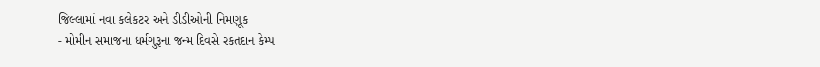જિલ્લામાં નવા કલેકટર અને ડીડીઓની નિમણૂક
- મોમીન સમાજના ધર્મગુરૂના જન્મ દિવસે રકતદાન કેમ્પ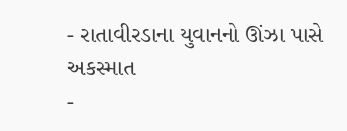- રાતાવીરડાના યુવાનનો ઊંઝા પાસે અકસ્માત
-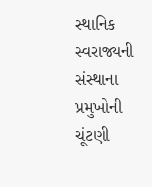સ્થાનિક સ્વરાજ્યની સંસ્થાના પ્રમુખોની ચૂંટણી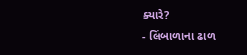ક્યારે?
- લિંબાળાના ઢાળ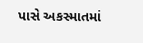પાસે અકસ્માતમાં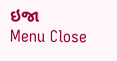ઇજા
Menu Close